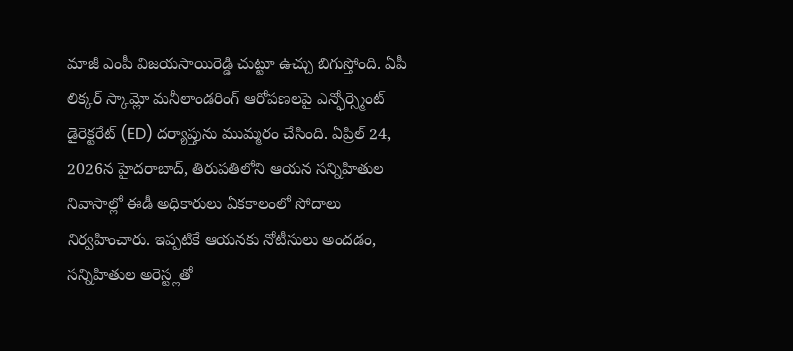మాజీ ఎంపీ విజయసాయిరెడ్డి చుట్టూ ఉచ్చు బిగుస్తోంది. ఏపీ లిక్కర్ స్కామ్లో మనీలాండరింగ్ ఆరోపణలపై ఎన్ఫోర్స్మెంట్ డైరెక్టరేట్ (ED) దర్యాప్తును ముమ్మరం చేసింది. ఏప్రిల్ 24, 2026న హైదరాబాద్, తిరుపతిలోని ఆయన సన్నిహితుల నివాసాల్లో ఈడీ అధికారులు ఏకకాలంలో సోదాలు నిర్వహించారు. ఇప్పటికే ఆయనకు నోటీసులు అందడం, సన్నిహితుల అరెస్ట్లతో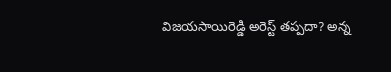విజయసాయిరెడ్డి అరెస్ట్ తప్పదా? అన్న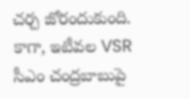చర్చ జోరందుకుంది. కాగా, ఇటీవల VSR సీఎం చంద్రబాబుపై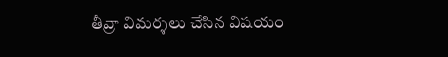తీవ్రా విమర్శలు చేసిన విషయం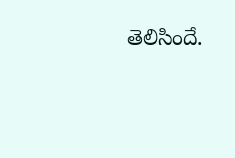తెలిసిందే.